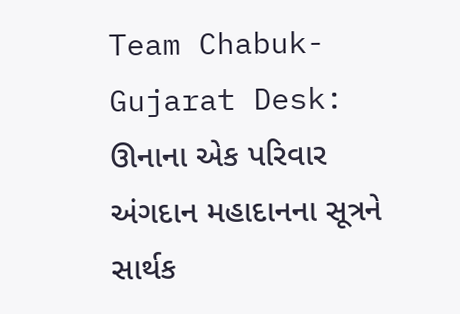Team Chabuk-Gujarat Desk: ઊનાના એક પરિવાર અંગદાન મહાદાનના સૂત્રને સાર્થક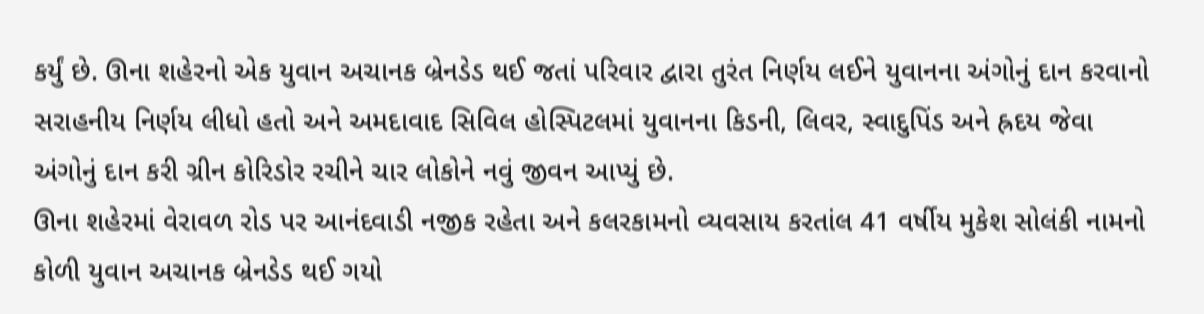કર્યું છે. ઊના શહેરનો એક યુવાન અચાનક બ્રેનડેડ થઈ જતાં પરિવાર દ્વારા તુરંત નિર્ણય લઈને યુવાનના અંગોનું દાન કરવાનો સરાહનીય નિર્ણય લીધો હતો અને અમદાવાદ સિવિલ હોસ્પિટલમાં યુવાનના કિડની, લિવર, સ્વાદુપિંડ અને હ્રદય જેવા અંગોનું દાન કરી ગ્રીન કોરિડોર રચીને ચાર લોકોને નવું જીવન આપ્યું છે.
ઊના શહેરમાં વેરાવળ રોડ પર આનંદવાડી નજીક રહેતા અને કલરકામનો વ્યવસાય કરતાંલ 41 વર્ષીય મુકેશ સોલંકી નામનો કોળી યુવાન અચાનક બ્રેનડેડ થઈ ગયો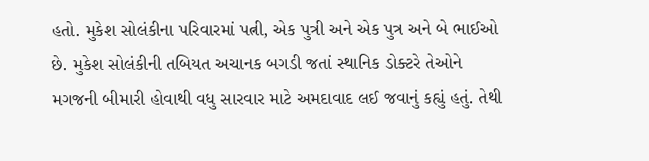હતો. મુકેશ સોલંકીના પરિવારમાં પત્ની, એક પુત્રી અને એક પુત્ર અને બે ભાઈઓ છે. મુકેશ સોલંકીની તબિયત અચાનક બગડી જતાં સ્થાનિક ડોક્ટરે તેઓને મગજની બીમારી હોવાથી વધુ સારવાર માટે અમદાવાદ લઈ જવાનું કહ્યું હતું. તેથી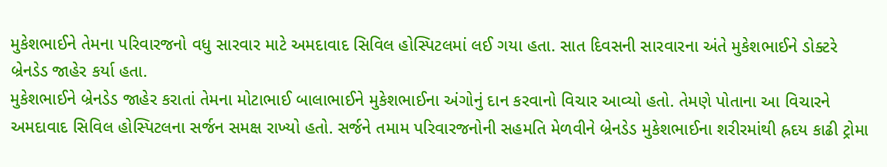મુકેશભાઈને તેમના પરિવારજનો વધુ સારવાર માટે અમદાવાદ સિવિલ હોસ્પિટલમાં લઈ ગયા હતા. સાત દિવસની સારવારના અંતે મુકેશભાઈને ડોક્ટરે બ્રેનડેડ જાહેર કર્યા હતા.
મુકેશભાઈને બ્રેનડેડ જાહેર કરાતાં તેમના મોટાભાઈ બાલાભાઈને મુકેશભાઈના અંગોનું દાન કરવાનો વિચાર આવ્યો હતો. તેમણે પોતાના આ વિચારને અમદાવાદ સિવિલ હોસ્પિટલના સર્જન સમક્ષ રાખ્યો હતો. સર્જને તમામ પરિવારજનોની સહમતિ મેળવીને બ્રેનડેડ મુકેશભાઈના શરીરમાંથી હ્રદય કાઢી ટ્રોમા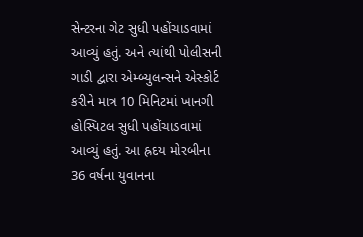સેન્ટરના ગેટ સુધી પહોંચાડવામાં આવ્યું હતું. અને ત્યાંથી પોલીસની ગાડી દ્વારા એમ્બ્યુલન્સને એસ્કોર્ટ કરીને માત્ર 10 મિનિટમાં ખાનગી હોસ્પિટલ સુધી પહોંચાડવામાં આવ્યું હતું. આ હ્રદય મોરબીના 36 વર્ષના યુવાનના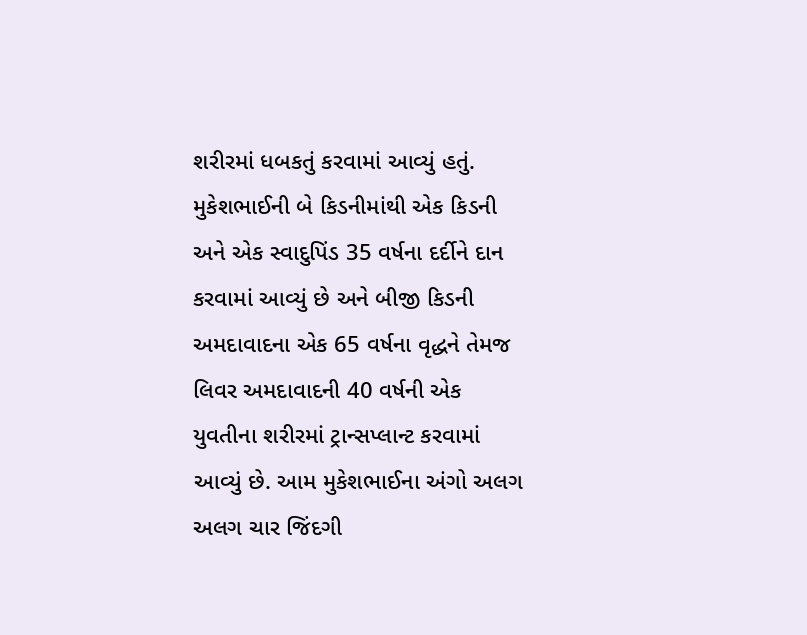શરીરમાં ધબકતું કરવામાં આવ્યું હતું. મુકેશભાઈની બે કિડનીમાંથી એક કિડની અને એક સ્વાદુપિંડ 35 વર્ષના દર્દીને દાન કરવામાં આવ્યું છે અને બીજી કિડની અમદાવાદના એક 65 વર્ષના વૃદ્ધને તેમજ લિવર અમદાવાદની 40 વર્ષની એક યુવતીના શરીરમાં ટ્રાન્સપ્લાન્ટ કરવામાં આવ્યું છે. આમ મુકેશભાઈના અંગો અલગ અલગ ચાર જિંદગી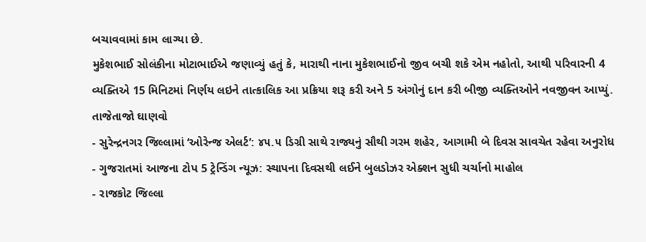બચાવવામાં કામ લાગ્યા છે.
મુકેશભાઈ સોલંકીના મોટાભાઈએ જણાવ્યું હતું કે, મારાથી નાના મુકેશભાઈનો જીવ બચી શકે એમ નહોતો, આથી પરિવારની 4 વ્યક્તિએ 15 મિનિટમાં નિર્ણય લઇને તાત્કાલિક આ પ્રક્રિયા શરૂ કરી અને 5 અંગોનું દાન કરી બીજી વ્યક્તિઓને નવજીવન આપ્યું.
તાજેતાજો ઘાણવો
- સુરેન્દ્રનગર જિલ્લામાં ‘ઓરેન્જ એલર્ટ’: ૪૫.૫ ડિગ્રી સાથે રાજ્યનું સૌથી ગરમ શહેર, આગામી બે દિવસ સાવચેત રહેવા અનુરોધ
- ગુજરાતમાં આજના ટોપ 5 ટ્રેન્ડિંગ ન્યૂઝ: સ્થાપના દિવસથી લઈને બુલડોઝર એક્શન સુધી ચર્ચાનો માહોલ
- રાજકોટ જિલ્લા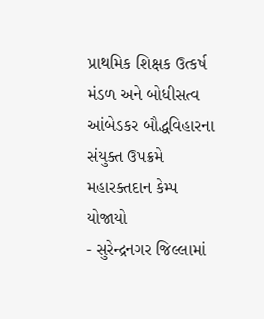પ્રાથમિક શિક્ષક ઉત્કર્ષ મંડળ અને બોધીસત્વ આંબેડકર બૌદ્ધવિહારના સંયુક્ત ઉપક્રમે મહારક્તદાન કેમ્પ યોજાયો
- સુરેન્દ્રનગર જિલ્લામાં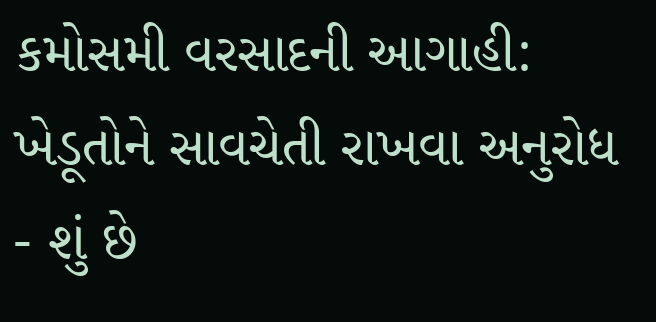કમોસમી વરસાદની આગાહી: ખેડૂતોને સાવચેતી રાખવા અનુરોધ
- શું છે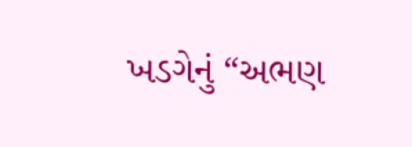ખડગેનું “અભણ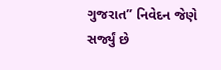ગુજરાત” નિવેદન જેણે સર્જ્યું છે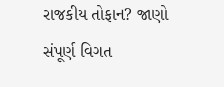રાજકીય તોફાન? જાણો સંપૂર્ણ વિગત